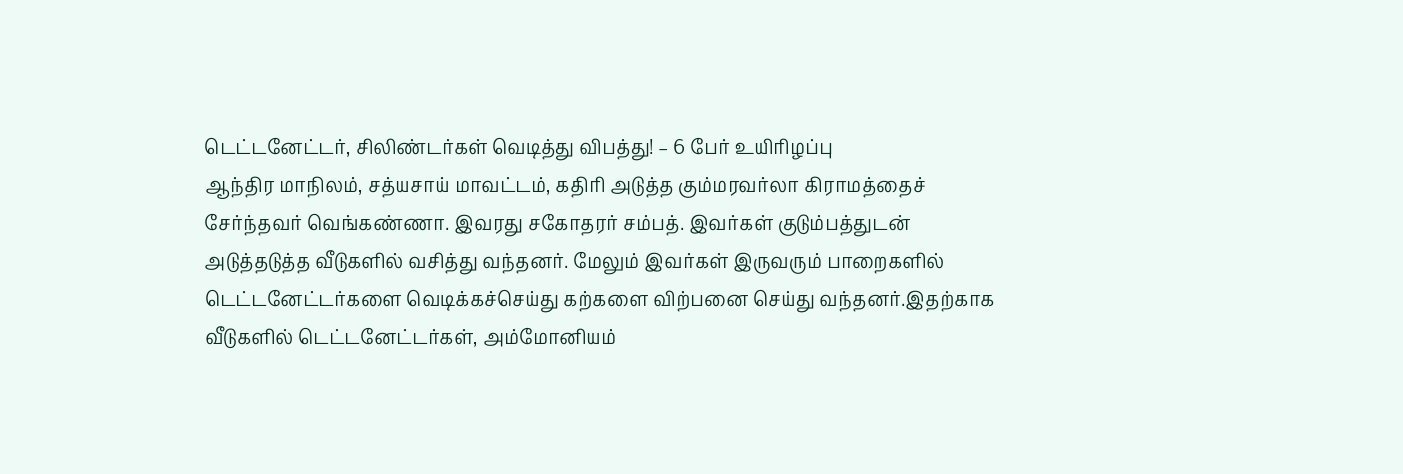டெட்டனேட்டர், சிலிண்டர்கள் வெடித்து விபத்து! – 6 பேர் உயிரிழப்பு
ஆந்திர மாநிலம், சத்யசாய் மாவட்டம், கதிரி அடுத்த கும்மரவர்லா கிராமத்தைச் சேர்ந்தவர் வெங்கண்ணா. இவரது சகோதரர் சம்பத். இவர்கள் குடும்பத்துடன் அடுத்தடுத்த வீடுகளில் வசித்து வந்தனர். மேலும் இவர்கள் இருவரும் பாறைகளில் டெட்டனேட்டர்களை வெடிக்கச்செய்து கற்களை விற்பனை செய்து வந்தனர்.இதற்காக வீடுகளில் டெட்டனேட்டர்கள், அம்மோனியம்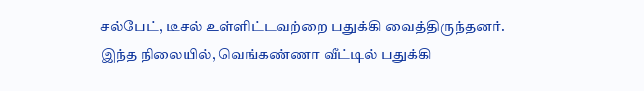சல்பேட், டீசல் உள்ளிட்டவற்றை பதுக்கி வைத்திருந்தனர்.
இந்த நிலையில், வெங்கண்ணா வீட்டில் பதுக்கி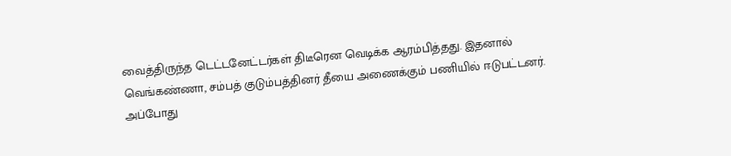வைத்திருந்த டெட்டனேட்டர்கள் திடீரென வெடிக்க ஆரம்பித்தது. இதனால் வெங்கண்ணா, சம்பத் குடும்பத்தினர் தீயை அணைக்கும் பணியில் ஈடுபட்டனர். அப்போது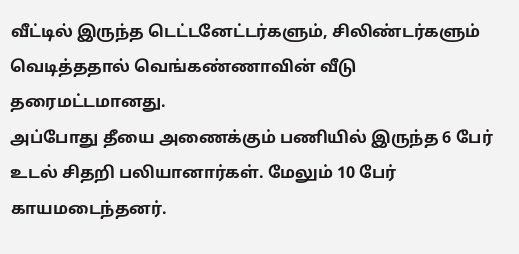வீட்டில் இருந்த டெட்டனேட்டர்களும், சிலிண்டர்களும் வெடித்ததால் வெங்கண்ணாவின் வீடு தரைமட்டமானது.
அப்போது தீயை அணைக்கும் பணியில் இருந்த 6 பேர் உடல் சிதறி பலியானார்கள். மேலும் 10 பேர் காயமடைந்தனர்.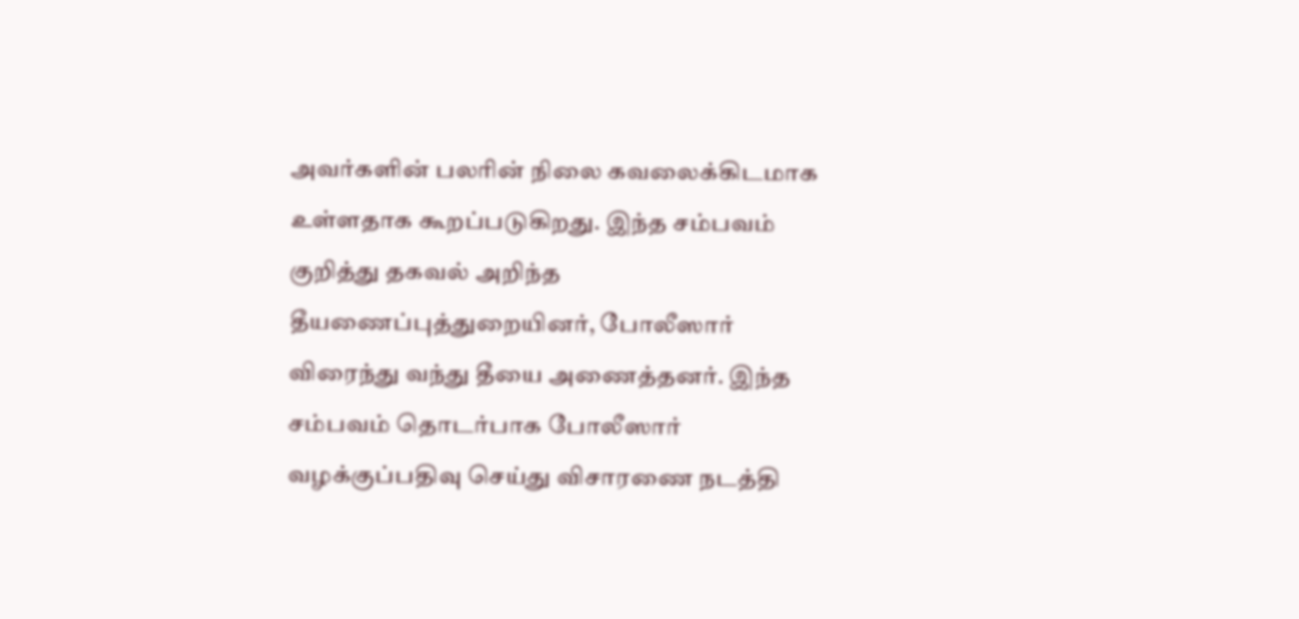அவர்களின் பலரின் நிலை கவலைக்கிடமாக உள்ளதாக கூறப்படுகிறது. இந்த சம்பவம் குறித்து தகவல் அறிந்த தீயணைப்புத்துறையினர், போலீஸார் விரைந்து வந்து தீயை அணைத்தனர். இந்த சம்பவம் தொடர்பாக போலீஸார் வழக்குப்பதிவு செய்து விசாரணை நடத்தி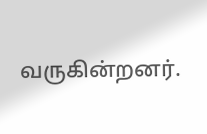வருகின்றனர்.